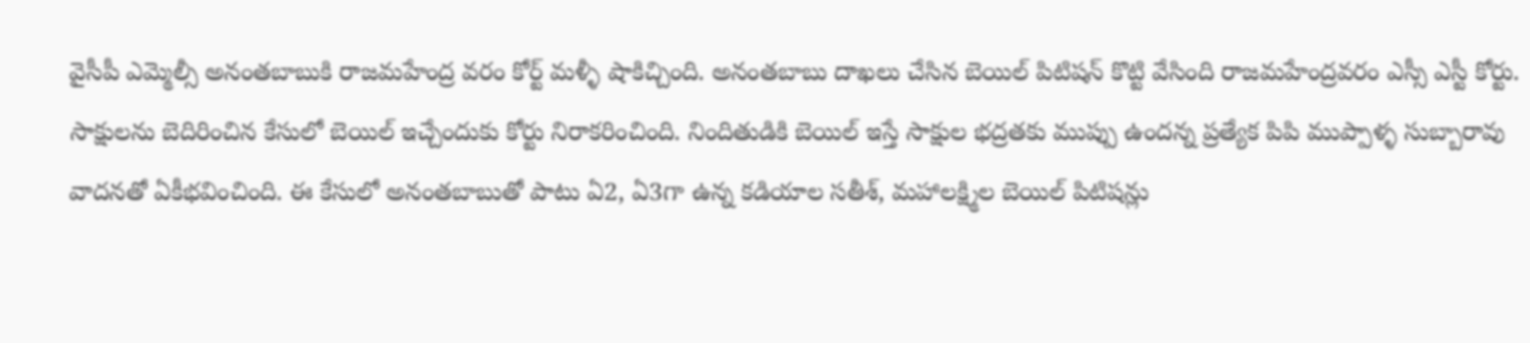వైసీపీ ఎమ్మెల్సీ అనంతబాబుకి రాజమహేంద్ర వరం కోర్ట్ మళ్ళీ షాకిచ్చింది. అనంతబాబు దాఖలు చేసిన బెయిల్ పిటిషన్ కొట్టి వేసింది రాజమహేంద్రవరం ఎస్సీ ఎస్టీ కోర్టు. సాక్షులను బెదిరించిన కేసులో బెయిల్ ఇచ్చేందుకు కోర్టు నిరాకరించింది. నిందితుడికి బెయిల్ ఇస్తే సాక్షుల భద్రతకు ముప్పు ఉందన్న ప్రత్యేక పిపి ముప్పాళ్ళ సుబ్బారావు వాదనతో ఏకీభవించింది. ఈ కేసులో అనంతబాబుతో పాటు ఏ2, ఏ3గా ఉన్న కడియాల సతీశ్, మహాలక్ష్మిల బెయిల్ పిటిషన్లు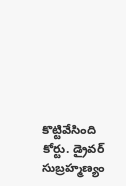కొట్టివేసింది కోర్టు. డ్రైవర్ సుబ్రహ్మణ్యం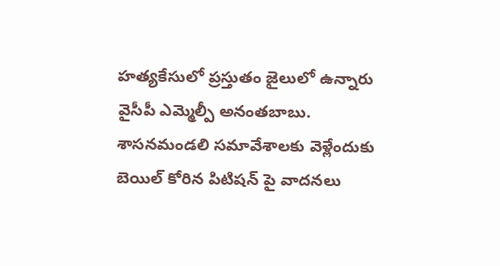హత్యకేసులో ప్రస్తుతం జైలులో ఉన్నారు వైసీపీ ఎమ్మెల్పీ అనంతబాబు. శాసనమండలి సమావేశాలకు వెళ్లేందుకు బెయిల్ కోరిన పిటిషన్ పై వాదనలు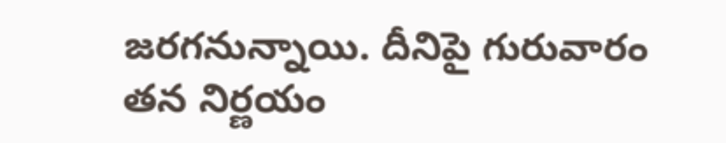జరగనున్నాయి. దీనిపై గురువారం తన నిర్ణయం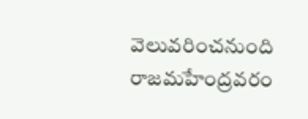వెలువరించనుంది రాజమహేంద్రవరం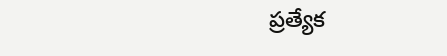ప్రత్యేక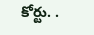కోర్టు. .